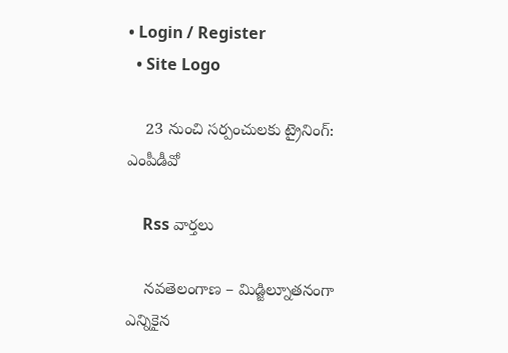• Login / Register
  • Site Logo

    23 నుంచి సర్పంచులకు ట్రైనింగ్: ఎంపీడీవో

    Rss వార్తలు

    నవతెలంగాణ – మిడ్జిల్నూతనంగా ఎన్నికైన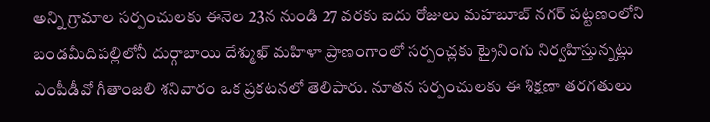అన్ని గ్రామాల సర్పంచులకు ఈనెల 23న నుండి 27 వరకు ఐదు రోజులు మహబూబ్ నగర్ పట్టణంలోని బండమీదిపల్లిలోనీ దుర్గాబాయి దేశ్ముఖ్ మహిళా ప్రాణంగాంలో సర్పంచ్లకు ట్రైనింగు నిర్వహిస్తున్నట్లు ఎంపీడీవో గీతాంజలి శనివారం ఒక ప్రకటనలో తెలిపారు. నూతన సర్పంచులకు ఈ శిక్షణా తరగతులు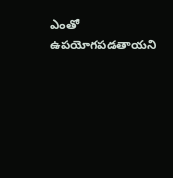ఎంతో ఉపయోగపడతాయని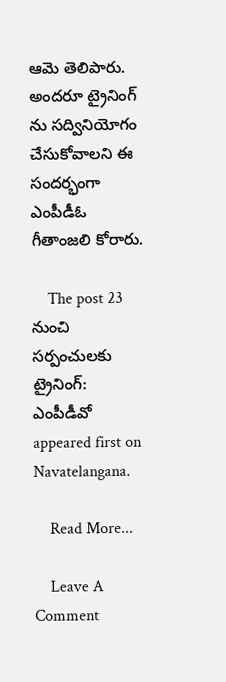ఆమె తెలిపారు. అందరూ ట్రైనింగ్ ను సద్వినియోగం చేసుకోవాలని ఈ సందర్భంగా ఎంపీడీఓ గీతాంజలి కోరారు.

    The post 23 నుంచి సర్పంచులకు ట్రైనింగ్: ఎంపీడీవో appeared first on Navatelangana.

    Read More...

    Leave A Comment